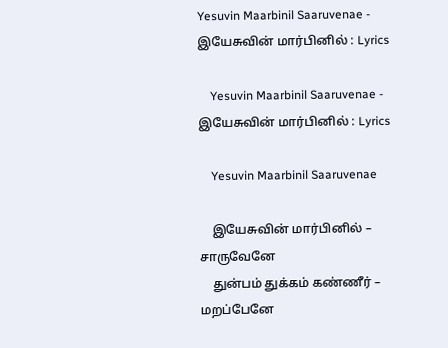Yesuvin Maarbinil Saaruvenae - இயேசுவின் மார்பினில் : Lyrics

    Yesuvin Maarbinil Saaruvenae - இயேசுவின் மார்பினில் : Lyrics

    Yesuvin Maarbinil Saaruvenae

    இயேசுவின் மார்பினில் – சாருவேனே
    துன்பம் துக்கம் கண்ணீர் – மறப்பேனே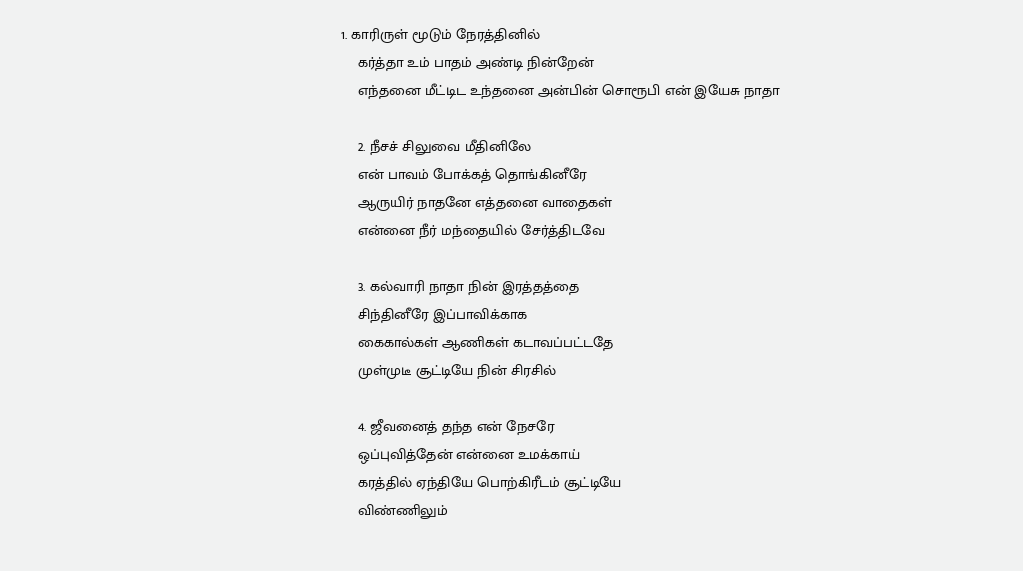1. காரிருள் மூடும் நேரத்தினில்
    கர்த்தா உம் பாதம் அண்டி நின்றேன்
    எந்தனை மீட்டிட உந்தனை அன்பின் சொரூபி என் இயேசு நாதா

    2. நீசச் சிலுவை மீதினிலே
    என் பாவம் போக்கத் தொங்கினீரே
    ஆருயிர் நாதனே எத்தனை வாதைகள்
    என்னை நீர் மந்தையில் சேர்த்திடவே

    3. கல்வாரி நாதா நின் இரத்தத்தை
    சிந்தினீரே இப்பாவிக்காக
    கைகால்கள் ஆணிகள் கடாவப்பட்டதே
    முள்முடீ சூட்டியே நின் சிரசில்

    4. ஜீவனைத் தந்த என் நேசரே
    ஒப்புவித்தேன் என்னை உமக்காய்
    கரத்தில் ஏந்தியே பொற்கிரீடம் சூட்டியே
    விண்ணிலும்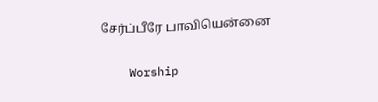சேர்ப்பீரே பாவியென்னை

    Worship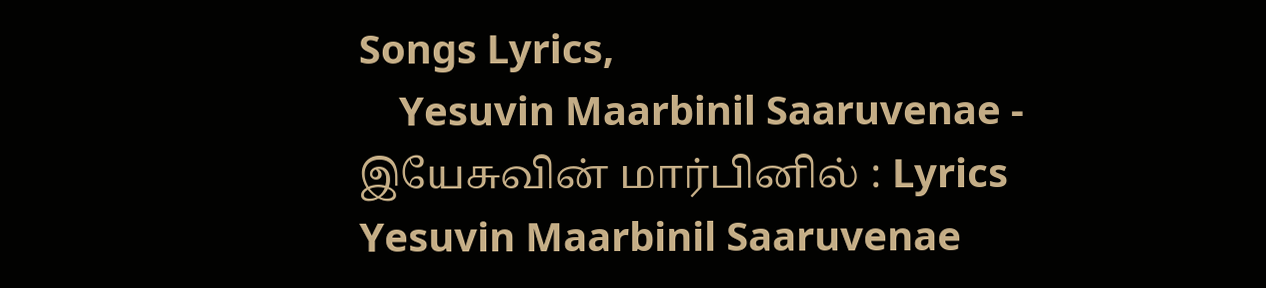Songs Lyrics,
    Yesuvin Maarbinil Saaruvenae - இயேசுவின் மார்பினில் : Lyrics Yesuvin Maarbinil Saaruvenae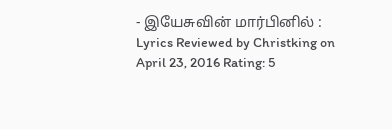- இயேசுவின் மார்பினில் : Lyrics Reviewed by Christking on April 23, 2016 Rating: 5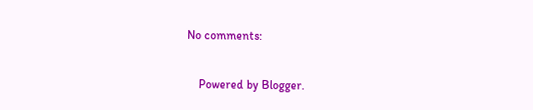No comments:

    Powered by Blogger.